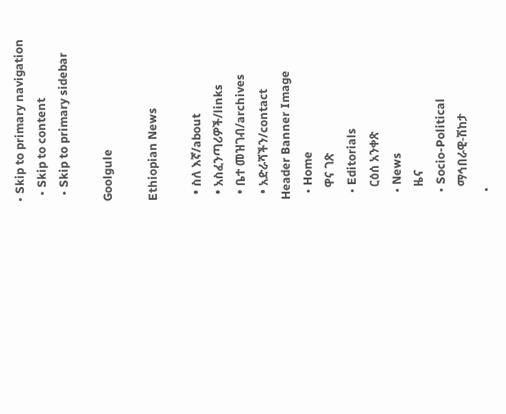• Skip to primary navigation
  • Skip to content
  • Skip to primary sidebar

Goolgule

Ethiopian News

  • ስለ እኛ/about
  • አስፈንጣሪዎች/links
  • ቤተ መዝገብ/archives
  • አድራሻችን/contact
Header Banner Image
  • Home
    ዋና ገጽ
  • Editorials
    ርዕሰ አንቀጽ
  • News
    ዜና
  • Socio-Political
    ማኅበራዊ-ሽከታ
  •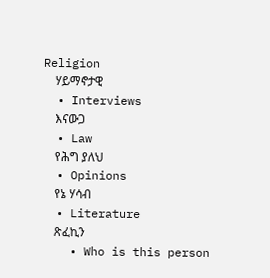Religion
    ሃይማኖታዊ
  • Interviews
    እናውጋ
  • Law
    የሕግ ያለህ
  • Opinions
    የኔ ሃሳብ
  • Literature
    ጽፈኪን
    • Who is this person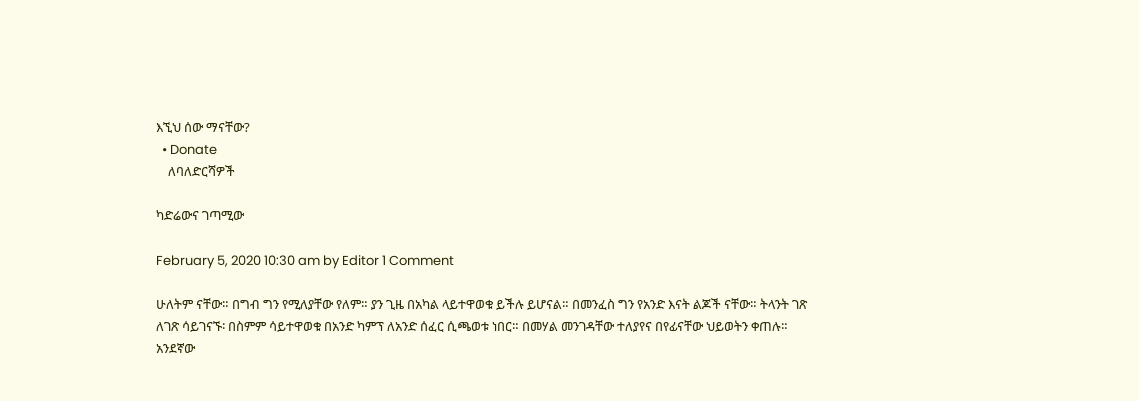እኚህ ሰው ማናቸው?
  • Donate
    ለባለድርሻዎች

ካድሬውና ገጣሚው

February 5, 2020 10:30 am by Editor 1 Comment

ሁለትም ናቸው። በግብ ግን የሚለያቸው የለም። ያን ጊዜ በአካል ላይተዋወቁ ይችሉ ይሆናል። በመንፈስ ግን የአንድ እናት ልጆች ናቸው። ትላንት ገጽ ለገጽ ሳይገናኙ፡ በስምም ሳይተዋወቁ በአንድ ካምፕ ለአንድ ሰፈር ሲጫወቱ ነበር። በመሃል መንገዳቸው ተለያየና በየፊናቸው ህይወትን ቀጠሉ። አንደኛው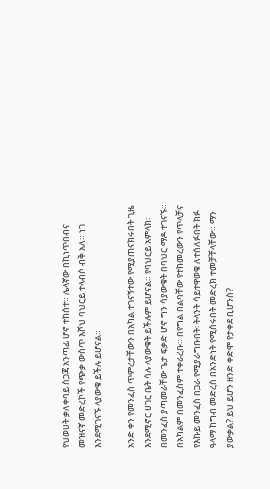የህወሀት ቃለቀባይ ስጋጃ አንጣፊ ሆኖ ተከሰተ። ሌላኛው በኪነጥበብና መዝናኛ መድረኮች የጭቃ ውስጥ እሾህ ባህርይ ተላብሶ ብቅ አለ። ነገ እንደሚገናኙ ላያውቁ ይችሉ ይሆናል።

አንድ ቀን የመንፈስ ጥምረታቸውን በአካል ተገናኝተው የሚያጠናክሩበት ጊዜ እንደሚኖር ሀገር ቤት ሳሉ ላያውቁት ይችሉም ይሆናል። የባህርይ አምላክ፡ በመንፈስ ያጣመራቸው ጌታ ፍቃድ ሆኖ ግን ሳያውቁት በባህር ማዶ ተገናኙ። በአካልም በመንፈስም ተቀራረቡ። በየግል በልባቸው የተከመረውን የጥላቻና የእኩይ መንፈስ በጋራ የሚያራግቡበት፡ ትላንት ሳይተዋወቁ ለተሰለፉበት ክፉ ዓላማ ከግብ መድረስ በአንድነት የሚሰሩበት መድረክ ተመቻቸላቸው። ማን ያውቃል? ይህ ይሆን ዘንድ ቀድሞ የታቀደ ቢሆንስ?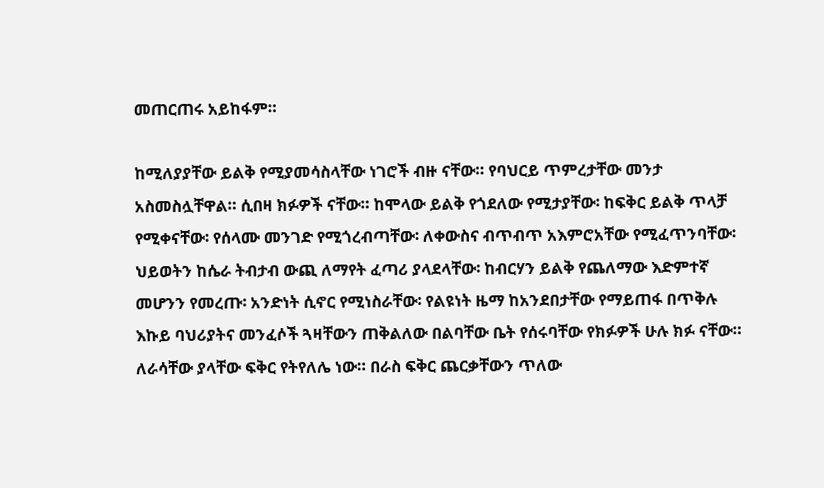መጠርጠሩ አይከፋም።

ከሚለያያቸው ይልቅ የሚያመሳስላቸው ነገሮች ብዙ ናቸው። የባህርይ ጥምረታቸው መንታ አስመስሏቸዋል። ሲበዛ ክፉዎች ናቸው። ከሞላው ይልቅ የጎደለው የሚታያቸው፡ ከፍቅር ይልቅ ጥላቻ የሚቀናቸው፡ የሰላሙ መንገድ የሚጎረብጣቸው፡ ለቀውስና ብጥብጥ አእምሮአቸው የሚፈጥንባቸው፡ ህይወትን ከሴራ ትብታብ ውጪ ለማየት ፈጣሪ ያላደላቸው፡ ከብርሃን ይልቅ የጨለማው እድምተኛ መሆንን የመረጡ፡ አንድነት ሲኖር የሚነስራቸው፡ የልዩነት ዜማ ከአንደበታቸው የማይጠፋ በጥቅሉ እኩይ ባህሪያትና መንፈሶች ጓዛቸውን ጠቅልለው በልባቸው ቤት የሰሩባቸው የክፉዎች ሁሉ ክፉ ናቸው። ለራሳቸው ያላቸው ፍቅር የትየለሌ ነው። በራስ ፍቅር ጨርቃቸውን ጥለው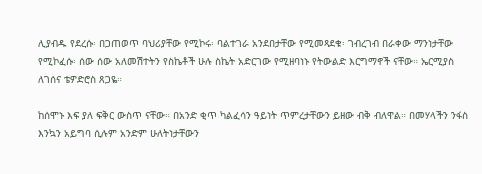ሊያብዱ የደረሱ፡ በጋጠወጥ ባህሪያቸው የሚኮሩ፡ ባልተገራ አንደበታቸው የሚመጻደቁ፡ ገብረገብ በራቀው ማንነታቸው የሚኮፈሱ፡ ሰው ሰው አለመሽተትን የስኬቶች ሁሉ ስኬት አድርገው የሚዘባነኑ የትውልድ እርግማኖች ናቸው። ኤርሚያስ ለገሰና ቴዎድሮስ ጸጋዬ።

ከሰሞኑ እፍ ያለ ፍቅር ውስጥ ናቸው። በአንድ ቂጥ ካልፈሳን ዓይነት ጥምረታቸውን ይዘው ብቅ ብለዋል። በመሃላችን ንፋስ እንኳን አይግባ ሲሉም አንድም ሁለትነታቸውን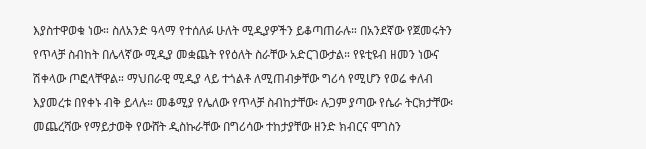እያስተዋወቁ ነው። ስለአንድ ዓላማ የተሰለፉ ሁለት ሚዲያዎችን ይቆጣጠራሉ። በአንደኛው የጀመሩትን የጥላቻ ስብከት በሌላኛው ሚዲያ መቋጨት የየዕለት ስራቸው አድርገውታል። የዩቲዩብ ዘመን ነውና ሽቀላው ጦፎላቸዋል። ማህበራዊ ሚዲያ ላይ ተጎልቶ ለሚጠብቃቸው ግሪሳ የሚሆን የወሬ ቀለብ እያመረቱ በየቀኑ ብቅ ይላሉ። መቆሚያ የሌለው የጥላቻ ስብከታቸው፡ ሉጋም ያጣው የሴራ ትርክታቸው፡ መጨረሻው የማይታወቅ የውሸት ዲስኩራቸው በግሪሳው ተከታያቸው ዘንድ ክብርና ሞገስን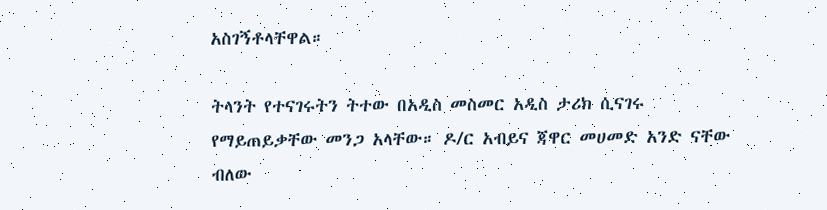አስገኝቶላቸዋል።

ትላንት የተናገሩትን ትተው በአዲስ መስመር አዲስ ታሪክ ሲናገሩ የማይጠይቃቸው መንጋ አላቸው። ዶ/ር አብይና ጃዋር መሀመድ አንድ ናቸው ብለው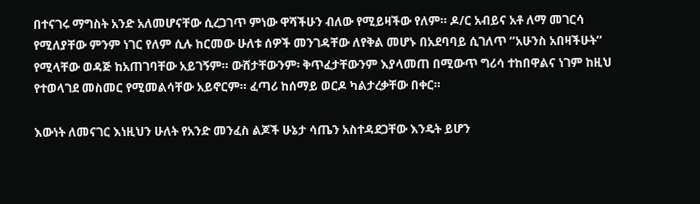በተናገሩ ማግስት አንድ አለመሆናቸው ሲረጋገጥ ምነው ዋሻችሁን ብለው የሚይዛችው የለም። ዶ/ር አብይና አቶ ለማ መገርሳ የሚለያቸው ምንም ነገር የለም ሲሉ ከርመው ሁለቱ ሰዎች መንገዳቸው ለየቅል መሆኑ በአደባባይ ሲገለጥ ‘’አሁንስ አበዛችሁት’’ የሚላቸው ወዳጅ ከአጠገባቸው አይገኝም። ውሸታቸውንም፡ ቅጥፈታቸውንም እያላመጠ በሚውጥ ግሪሳ ተከበዋልና ነገም ከዚህ የተወላገደ መስመር የሚመልሳቸው አይኖርም። ፈጣሪ ከሰማይ ወርዶ ካልታረቃቸው በቀር።

እውነት ለመናገር እነዚህን ሁለት የአንድ መንፈስ ልጆች ሁኔታ ሳጤን አስተዳደጋቸው እንዴት ይሆን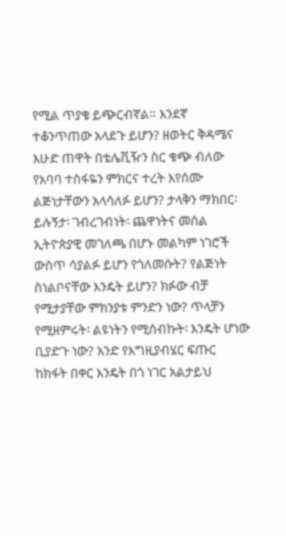የሚል ጥያቄ ይጭርብኛል። እንደኛ ተቆንጥጠው አላደጉ ይሆን? ዘወትር ቅዳሜና እሁድ ጠዋት በቴሌቪዥን ስር ቁጭ ብለው የአባባ ተስፋዬን ምክርና ተረት እየሰሙ ልጅነታቸውን አላሳለፉ ይሆን? ታላቅን ማክበር፡ ይሉኝታ፡ ገብረገብነት፡ ጨዋነትና መሰል ኢትዮጵያዊ መገለጫ በሆኑ መልካም ነገሮች ውስጥ ሳያልፉ ይሆን የጎለመሱት? የልጅነት ስነልቦናቸው እንዴት ይሆን? ክፉው ብቻ የሚታያቸው ምክንያቱ ምንድን ነው? ጥላቻን የሚዘምሩት፡ ልዩነትን የሚሰብኩት፡ እንዴት ሆነው ቢያድጉ ነው? አንድ የእግዚያብሄር ፍጡር ከክፋት በቀር እንዴት በጎ ነገር አልታይህ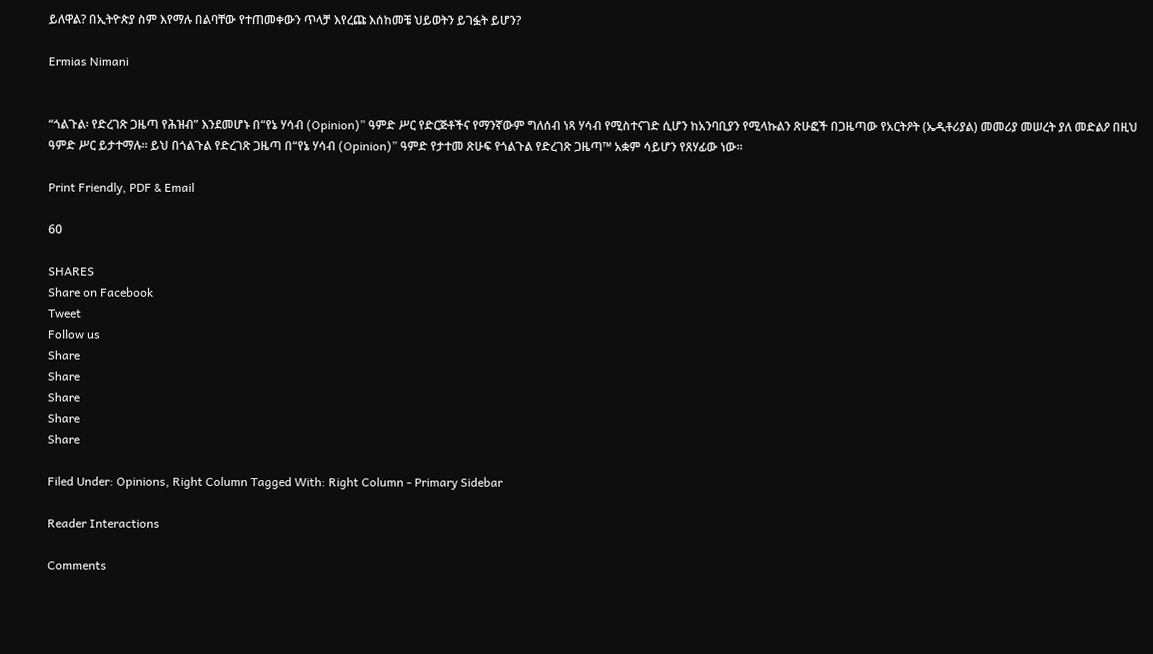ይለዋል? በኢትዮጵያ ስም እየማሉ በልባቸው የተጠመቀውን ጥላቻ እየረጩ እሰከመቼ ህይወትን ይገፏት ይሆን?

Ermias Nimani


“ጎልጉል፡ የድረገጽ ጋዜጣ የሕዝብ” እንደመሆኑ በ“የኔ ሃሳብ (Opinion)” ዓምድ ሥር የድርጅቶችና የማንኛውም ግለሰብ ነጻ ሃሳብ የሚስተናገድ ሲሆን ከአንባቢያን የሚላኩልን ጽሁፎች በጋዜጣው የአርትዖት (ኤዲቶሪያል) መመሪያ መሠረት ያለ መድልዖ በዚህ ዓምድ ሥር ይታተማሉ። ይህ በጎልጉል የድረገጽ ጋዜጣ በ“የኔ ሃሳብ (Opinion)” ዓምድ የታተመ ጽሁፍ የጎልጉል የድረገጽ ጋዜጣ™ አቋም ሳይሆን የጸሃፊው ነው።

Print Friendly, PDF & Email

60

SHARES
Share on Facebook
Tweet
Follow us
Share
Share
Share
Share
Share

Filed Under: Opinions, Right Column Tagged With: Right Column - Primary Sidebar

Reader Interactions

Comments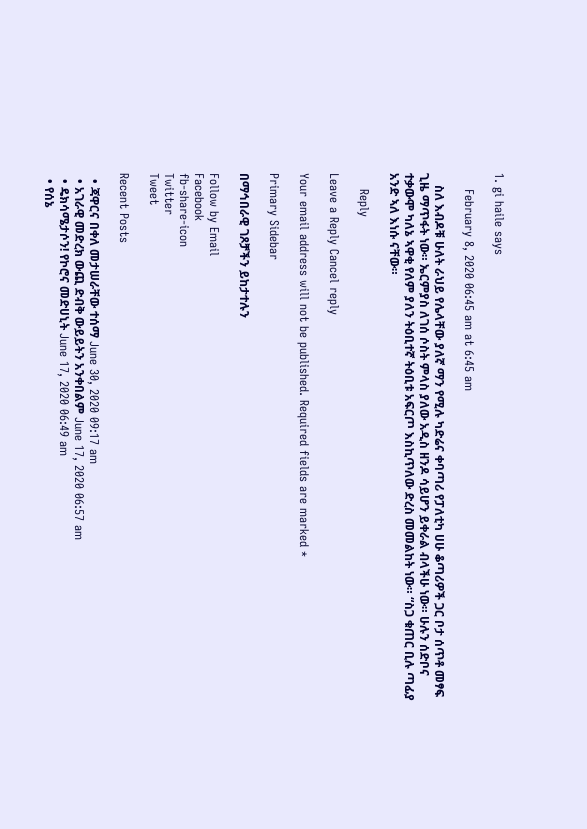1. gi haile says

    February 8, 2020 06:45 am at 6:45 am

    ስለ እብዶቹ ሁለት ራህይ የሌላቸው ያለኛ ማን የሚሉ ካድሬና ቀባጣሪ የፓለቲካ ሀሁ ቆጣሪዎች ጋር ቦታ ሰጥቶ መፃፍ ጊዜ ማጥፋት ነው። ኤርምያስ ለገሰ ሶስት ምላስ ያለው አዲስ ዘንዶ ሳይሆን ይቀራል ብላችሁ ነው። ሁሉን ሰድቦና ተቃውሞ ካለኔ ኣዋቂ የለም ያለን ትዕቢተኛ ትዕቢቱ አፍርጦ እስኪጥለው ድረስ መመልከት ነው። “ስጋ ቁጠር ቢሉ ጣፊያ አንድ ኣለ እነሱ ናቸው።

    Reply

Leave a Reply Cancel reply

Your email address will not be published. Required fields are marked *

Primary Sidebar

በማኅበራዊ ገጾቻችን ይከታተሉን

Follow by Email
Facebook
fb-share-icon
Twitter
Tweet

Recent Posts

  • ጃዋርና በቀለ መታሠራቸው ተሰማ June 30, 2020 09:17 am
  • አገራዊ መድረክ ውጪ ድብቅ ውይይትን አንቀበልም June 17, 2020 06:57 am
  • ዴክሳሜታሶን! የኮሮና መድሀኒት June 17, 2020 06:49 am
  • የሰኔ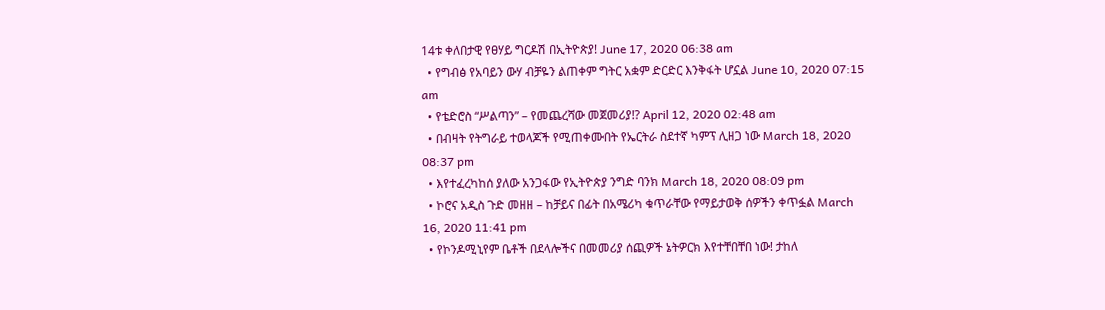14ቱ ቀለበታዊ የፀሃይ ግርዶሽ በኢትዮጵያ! June 17, 2020 06:38 am
  • የግብፅ የአባይን ውሃ ብቻዬን ልጠቀም ግትር አቋም ድርድር እንቅፋት ሆኗል June 10, 2020 07:15 am
  • የቴድሮስ “ሥልጣን” – የመጨረሻው መጀመሪያ!? April 12, 2020 02:48 am
  • በብዛት የትግራይ ተወላጆች የሚጠቀሙበት የኤርትራ ስደተኛ ካምፕ ሊዘጋ ነው March 18, 2020 08:37 pm
  • እየተፈረካከሰ ያለው አንጋፋው የኢትዮጵያ ንግድ ባንክ March 18, 2020 08:09 pm
  • ኮሮና አዲስ ጉድ መዘዘ – ከቻይና በፊት በአሜሪካ ቁጥራቸው የማይታወቅ ሰዎችን ቀጥፏል March 16, 2020 11:41 pm
  • የኮንዶሚኒየም ቤቶች በደላሎችና በመመሪያ ሰጪዎች ኔትዎርክ እየተቸበቸበ ነው! ታከለ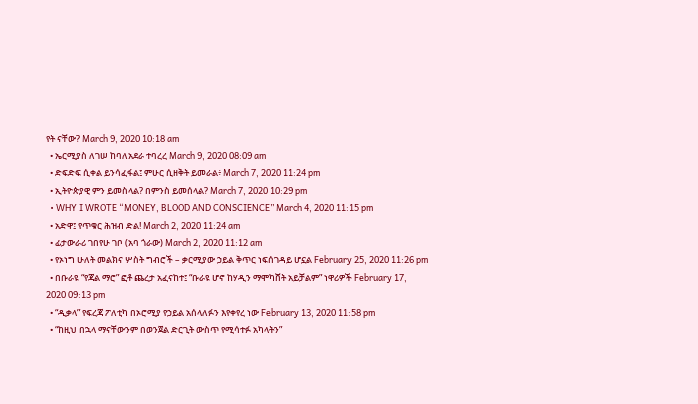የት ናቸው? March 9, 2020 10:18 am
  • ኤርሚያስ ለገሠ ከባለአደራ ተባረረ March 9, 2020 08:09 am
  • ድፍድፍ ሲቀል ይንሳፈፋል፤ ምሁር ሲዘቅት ይመራል፥ March 7, 2020 11:24 pm
  • ኢትዮጵያዊ ምን ይመስላል? በምንስ ይመሰላል? March 7, 2020 10:29 pm
  • WHY I WROTE “MONEY, BLOOD AND CONSCIENCE” March 4, 2020 11:15 pm
  • አድዋ፤ የጥቁር ሕዝብ ድል! March 2, 2020 11:24 am
  • ፊታውራሪ ገበየሁ ገቦ (አባ ጎራው) March 2, 2020 11:12 am
  • የኦነግ ሁለት መልክና ሦስት ግብሮች – ቃርሚያው ኃይል ቅጥር ነፍሰገዳይ ሆኗል February 25, 2020 11:26 pm
  • በቡራዩ “የጃል ማሮ” ፎቶ ጨረታ አፈናከተ፤ “ቡራዩ ሆኖ ከሃዲን ማሞካሸት አይቻልም” ነዋሪዎች February 17, 2020 09:13 pm
  • “ዲቃላ” የፍረጃ ፖለቲካ በኦሮሚያ የኃይል አሰላለፉን እየቀየረ ነው February 13, 2020 11:58 pm
  • “ከዚህ በኋላ ማናቸውንም በወንጀል ድርጊት ውስጥ የሚሳተፉ አካላትን”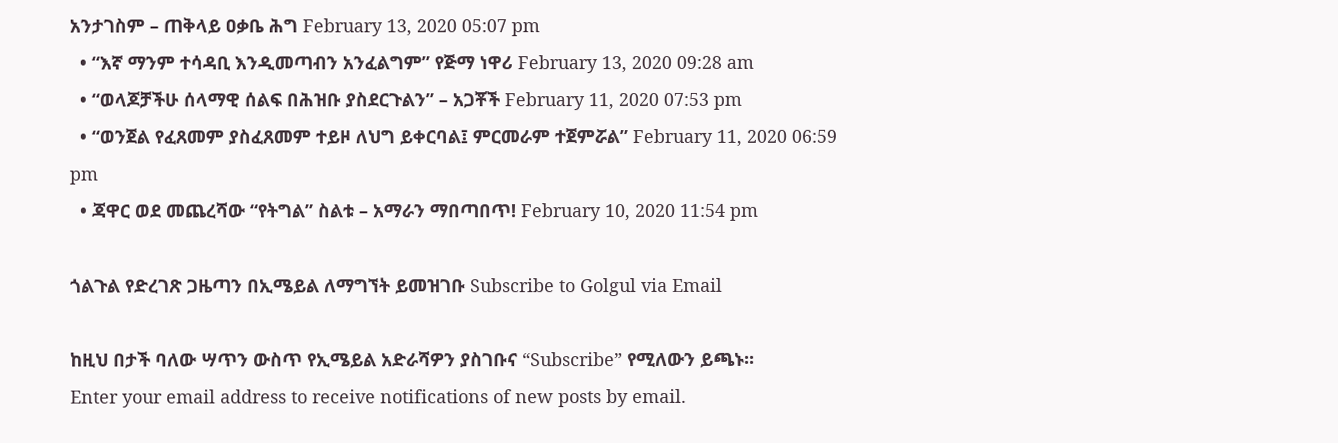አንታገስም – ጠቅላይ ዐቃቤ ሕግ February 13, 2020 05:07 pm
  • “እኛ ማንም ተሳዳቢ እንዲመጣብን አንፈልግም” የጅማ ነዋሪ February 13, 2020 09:28 am
  • “ወላጆቻችሁ ሰላማዊ ሰልፍ በሕዝቡ ያስደርጉልን” – አጋቾች February 11, 2020 07:53 pm
  • “ወንጀል የፈጸመም ያስፈጸመም ተይዞ ለህግ ይቀርባል፤ ምርመራም ተጀምሯል” February 11, 2020 06:59 pm
  • ጃዋር ወደ መጨረሻው “የትግል” ስልቱ – አማራን ማበጣበጥ! February 10, 2020 11:54 pm

ጎልጉል የድረገጽ ጋዜጣን በኢሜይል ለማግኘት ይመዝገቡ Subscribe to Golgul via Email

ከዚህ በታች ባለው ሣጥን ውስጥ የኢሜይል አድራሻዎን ያስገቡና “Subscribe” የሚለውን ይጫኑ፡፡
Enter your email address to receive notifications of new posts by email.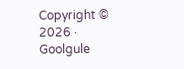Copyright © 2026 · Goolgule